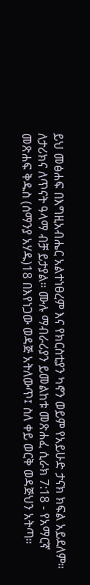ይህ መፅሐፍ በእግዚአብሔር አልተነፀረም እና የክርስቲያን ካኖን ወይም የአይሁድ ታናክ ክፍል አይደለም። ለታሪክና ለጥናት ዓላማ ብቻ ይታያል። ሙሉ ማብራሪያን ይመልከቱ መጽሐፈ ሲራክ 7:18 - የአማርኛ መጽሐፍ ቅዱስ (ሰማንያ አሃዱ)18 በእየነጋው ወዳጅ አትለውጥ፤ ስለ ቀይ ወርቅ ወዳጅህን አትጣ።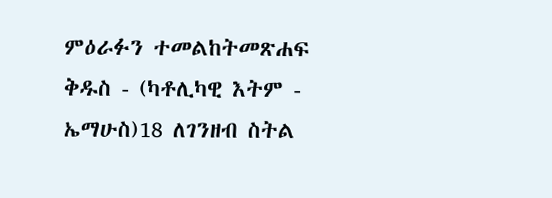ምዕራፉን ተመልከትመጽሐፍ ቅዱስ - (ካቶሊካዊ እትም - ኤማሁስ)18 ለገንዘብ ስትል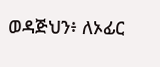ወዳጅህን፥ ለኦፊር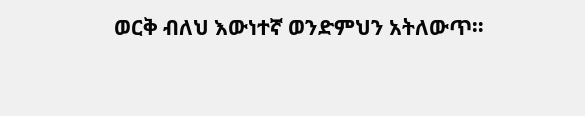ወርቅ ብለህ እውነተኛ ወንድምህን አትለውጥ።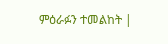ምዕራፉን ተመልከት |